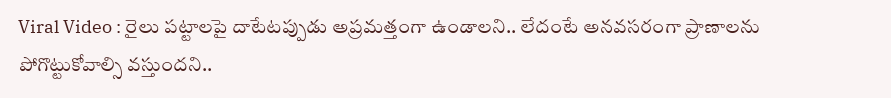Viral Video : రైలు పట్టాలపై దాటేటప్పుడు అప్రమత్తంగా ఉండాలని.. లేదంటే అనవసరంగా ప్రాణాలను పోగొట్టుకోవాల్సి వస్తుందని..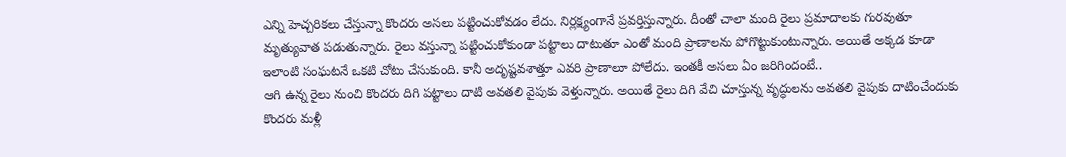ఎన్ని హెచ్చరికలు చేస్తున్నా కొందరు అసలు పట్టించుకోవడం లేదు. నిర్లక్ష్యంగానే ప్రవర్తిస్తున్నారు. దీంతో చాలా మంది రైలు ప్రమాదాలకు గురవుతూ మృత్యువాత పడుతున్నారు. రైలు వస్తున్నా పట్టించుకోకుండా పట్టాలు దాటుతూ ఎంతో మంది ప్రాణాలను పోగొట్టుకుంటున్నారు. అయితే అక్కడ కూడా ఇలాంటి సంఘటనే ఒకటి చోటు చేసుకుంది. కానీ అదృష్టవశాత్తూ ఎవరి ప్రాణాలూ పోలేదు. ఇంతకీ అసలు ఏం జరిగిందంటే..
ఆగి ఉన్న రైలు నుంచి కొందరు దిగి పట్టాలు దాటి అవతలి వైపుకు వెళ్తున్నారు. అయితే రైలు దిగి వేచి చూస్తున్న వృద్ధులను అవతలి వైపుకు దాటించేందుకు కొందరు మళ్లీ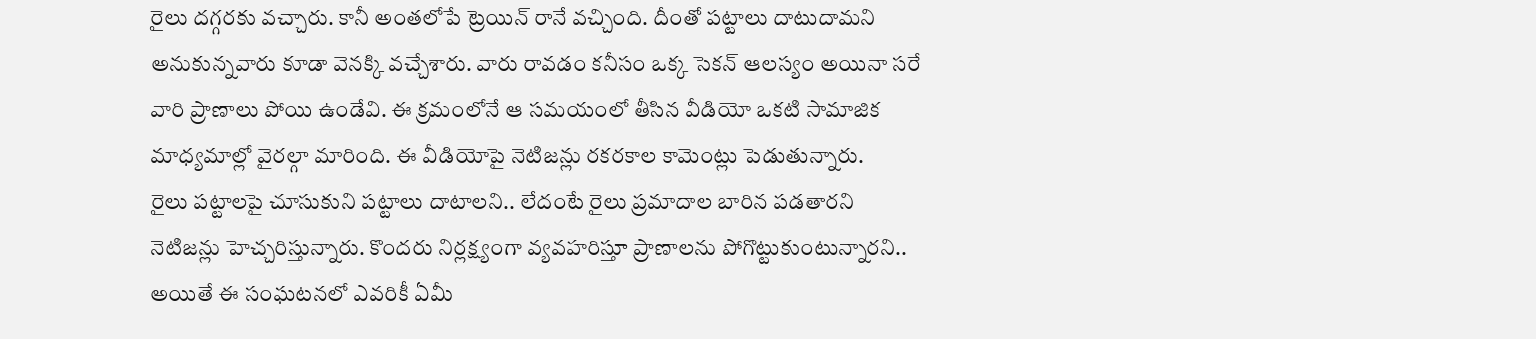రైలు దగ్గరకు వచ్చారు. కానీ అంతలోపే ట్రెయిన్ రానే వచ్చింది. దీంతో పట్టాలు దాటుదామని అనుకున్నవారు కూడా వెనక్కి వచ్చేశారు. వారు రావడం కనీసం ఒక్క సెకన్ ఆలస్యం అయినా సరే వారి ప్రాణాలు పోయి ఉండేవి. ఈ క్రమంలోనే ఆ సమయంలో తీసిన వీడియో ఒకటి సామాజిక మాధ్యమాల్లో వైరల్గా మారింది. ఈ వీడియోపై నెటిజన్లు రకరకాల కామెంట్లు పెడుతున్నారు.
రైలు పట్టాలపై చూసుకుని పట్టాలు దాటాలని.. లేదంటే రైలు ప్రమాదాల బారిన పడతారని నెటిజన్లు హెచ్చరిస్తున్నారు. కొందరు నిర్లక్ష్యంగా వ్యవహరిస్తూ ప్రాణాలను పోగొట్టుకుంటున్నారని.. అయితే ఈ సంఘటనలో ఎవరికీ ఏమీ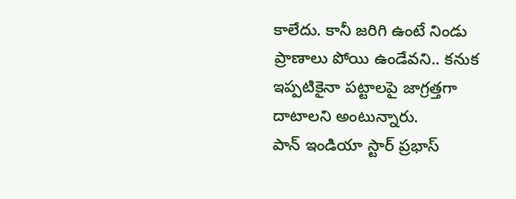కాలేదు. కానీ జరిగి ఉంటే నిండు ప్రాణాలు పోయి ఉండేవని.. కనుక ఇప్పటికైనా పట్టాలపై జాగ్రత్తగా దాటాలని అంటున్నారు.
పాన్ ఇండియా స్టార్ ప్రభాస్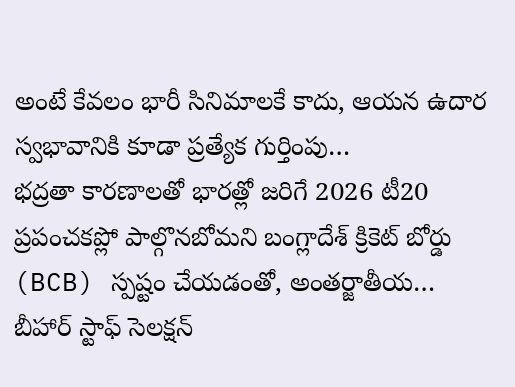అంటే కేవలం భారీ సినిమాలకే కాదు, ఆయన ఉదార స్వభావానికి కూడా ప్రత్యేక గుర్తింపు…
భద్రతా కారణాలతో భారత్లో జరిగే 2026 టీ20 ప్రపంచకప్లో పాల్గొనబోమని బంగ్లాదేశ్ క్రికెట్ బోర్డు (BCB) స్పష్టం చేయడంతో, అంతర్జాతీయ…
బీహార్ స్టాఫ్ సెలక్షన్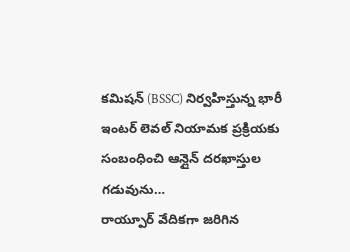కమిషన్ (BSSC) నిర్వహిస్తున్న భారీ ఇంటర్ లెవల్ నియామక ప్రక్రియకు సంబంధించి ఆన్లైన్ దరఖాస్తుల గడువును…
రాయ్పూర్ వేదికగా జరిగిన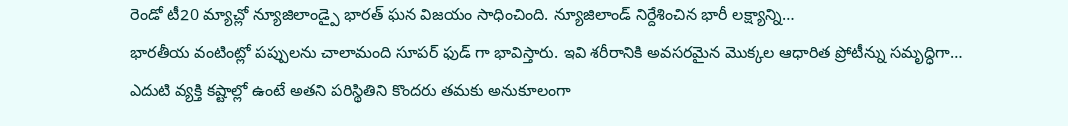రెండో టీ20 మ్యాచ్లో న్యూజిలాండ్పై భారత్ ఘన విజయం సాధించింది. న్యూజిలాండ్ నిర్దేశించిన భారీ లక్ష్యాన్ని…
భారతీయ వంటింట్లో పప్పులను చాలామంది సూపర్ ఫుడ్ గా భావిస్తారు. ఇవి శరీరానికి అవసరమైన మొక్కల ఆధారిత ప్రోటీన్ను సమృద్ధిగా…
ఎదుటి వ్యక్తి కష్టాల్లో ఉంటే అతని పరిస్థితిని కొందరు తమకు అనుకూలంగా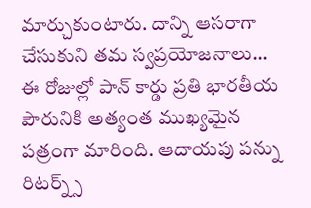మార్చుకుంటారు. దాన్ని ఆసరాగా చేసుకుని తమ స్వప్రయోజనాలు…
ఈ రోజుల్లో పాన్ కార్డు ప్రతి భారతీయ పౌరునికి అత్యంత ముఖ్యమైన పత్రంగా మారింది. ఆదాయపు పన్ను రిటర్న్స్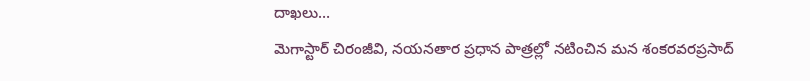దాఖలు…
మెగాస్టార్ చిరంజీవి, నయనతార ప్రధాన పాత్రల్లో నటించిన మన శంకరవరప్రసాద్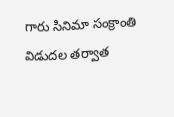గారు సినిమా సంక్రాంతి విడుదల తర్వాత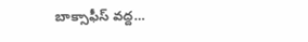బాక్సాఫీస్ వద్ద…